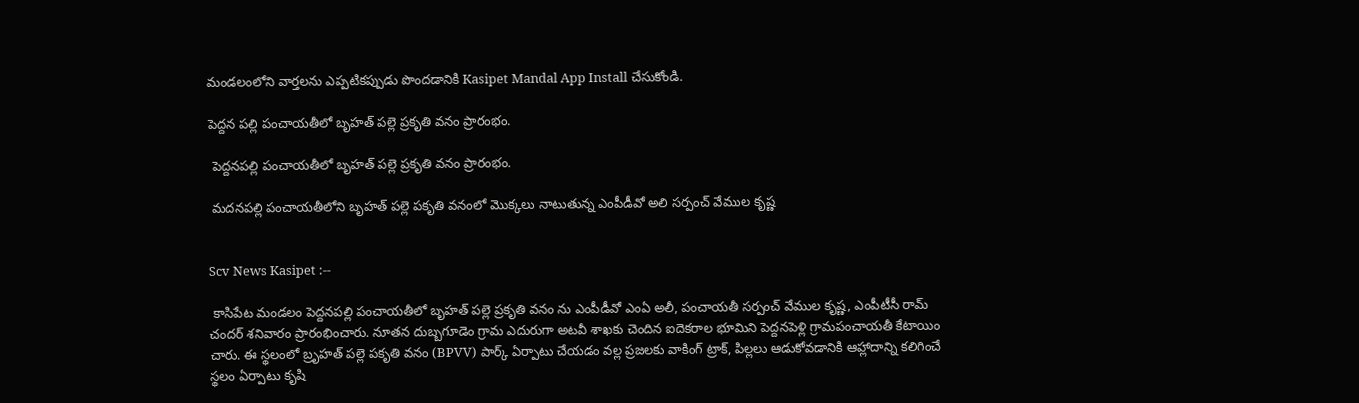మండలంలోని వార్తలను ఎప్పటికప్పుడు పొందడానికి Kasipet Mandal App Install చేసుకోండి.

పెద్దన పల్లి పంచాయతీలో బృహత్ పల్లె ప్రకృతి వనం ప్రారంభం.

 పెద్దనపల్లి పంచాయతీలో బృహత్ పల్లె ప్రకృతి వనం ప్రారంభం.

 మదనపల్లి పంచాయతీలోని బృహత్ పల్లె పకృతి వనంలో మొక్కలు నాటుతున్న ఎంపీడీవో అలి సర్పంచ్ వేముల కృష్ణ


Scv News Kasipet :--

 కాసిపేట మండలం పెద్దనపల్లి పంచాయతీలో బృహత్ పల్లె ప్రకృతి వనం ను ఎంపీడీవో ఎంఏ అలీ, పంచాయతీ సర్పంచ్ వేముల కృష్ణ, ఎంపీటీసీ రామ్ చందర్ శనివారం ప్రారంభించారు. నూతన దుబ్బగూడెం గ్రామ ఎదురుగా అటవీ శాఖకు చెందిన ఐదెకరాల భూమిని పెద్దనపెళ్లి గ్రామపంచాయతీ కేటాయిం చారు. ఈ స్థలంలో బ్రృహత్ పల్లె పకృతి వనం (BPVV) పార్క్ ఏర్పాటు చేయడం వల్ల ప్రజలకు వాకింగ్ ట్రాక్, పిల్లలు ఆడుకోవడానికి ఆహ్లాదాన్ని కలిగించే స్థలం ఏర్పాటు కృషి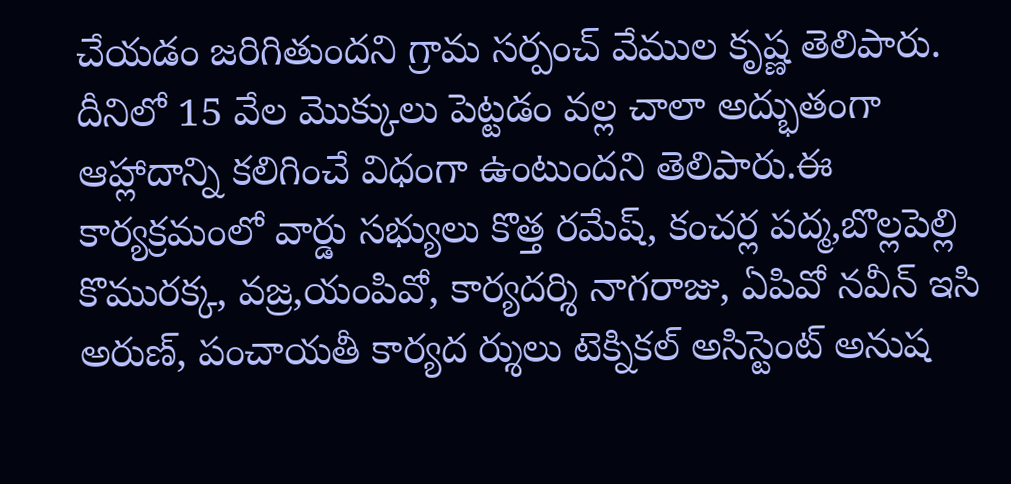చేయడం జరిగితుందని గ్రామ సర్పంచ్ వేముల కృష్ణ తెలిపారు. దీనిలో 15 వేల మొక్కులు పెట్టడం వల్ల చాలా అద్భుతంగా ఆహ్లాదాన్ని కలిగించే విధంగా ఉంటుందని తెలిపారు.ఈ కార్యక్రమంలో వార్డు సభ్యులు కొత్త రమేష్, కంచర్ల పద్మ,బొల్లపెల్లి కొమురక్క, వజ్ర,యంపివో, కార్యదర్శి నాగరాజు, ఏపివో నవీన్ ఇసి అరుణ్, పంచాయతీ కార్యద ర్శులు టెక్నికల్ అసిస్టెంట్ అనుష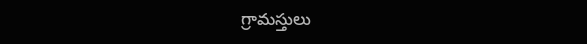గ్రామస్తులు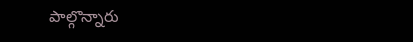పాల్గొన్నారు